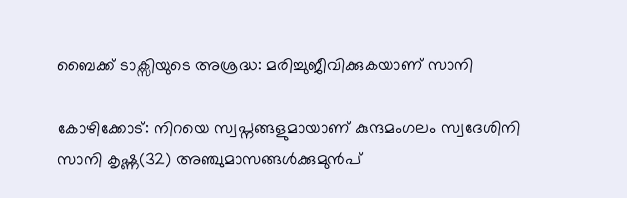ബൈക്ക് ടാക്സിയുടെ അശ്രദ്ധ: മരിച്ചുജീവിക്കുകയാണ് സാനി

കോഴിക്കോട്: നിറയെ സ്വപ്നങ്ങളുമായാണ് കുന്ദമംഗലം സ്വദേശിനി സാനി കൃഷ്ണ(32) അഞ്ചുമാസങ്ങൾക്കുമുൻപ്‌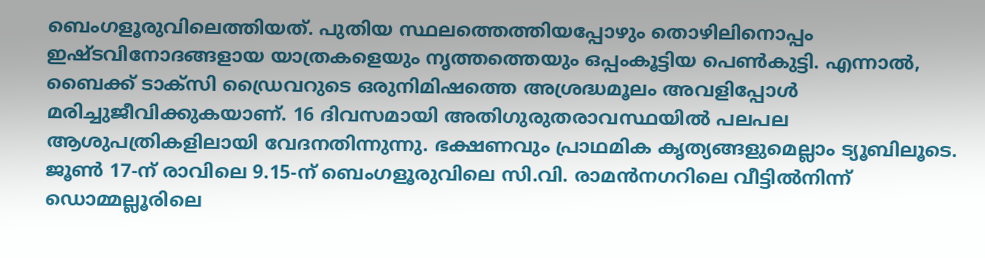ബെംഗളൂരുവിലെത്തിയത്. പുതിയ സ്ഥലത്തെത്തിയപ്പോഴും തൊഴിലിനൊപ്പം ഇഷ്ടവിനോദങ്ങളായ യാത്രകളെയും നൃത്തത്തെയും ഒപ്പംകൂട്ടിയ പെൺകുട്ടി. എന്നാൽ, ബൈക്ക് ടാക്സി ഡ്രൈവറുടെ ഒരുനിമിഷത്തെ അശ്രദ്ധമൂലം അവളിപ്പോൾ മരിച്ചുജീവിക്കുകയാണ്. 16 ദിവസമായി അതിഗുരുതരാവസ്ഥയിൽ പലപല ആശുപത്രികളിലായി വേദനതിന്നുന്നു. ഭക്ഷണവും പ്രാഥമിക കൃത്യങ്ങളുമെല്ലാം ട്യൂബിലൂടെ. ജൂൺ 17-ന് രാവിലെ 9.15-ന് ബെംഗളൂരുവിലെ സി.വി. രാമൻനഗറിലെ വീട്ടിൽനിന്ന് ഡൊമ്മല്ലൂരിലെ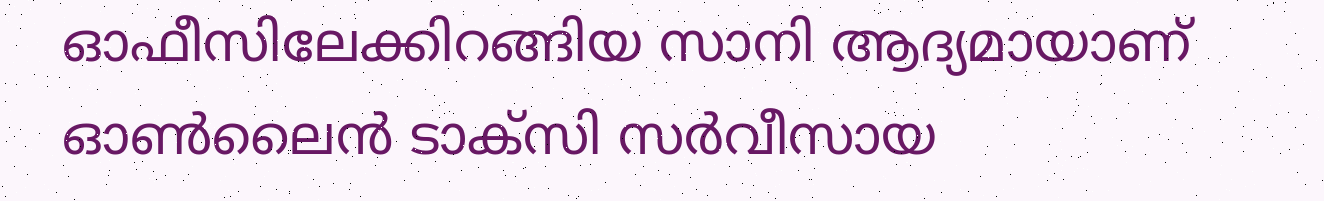ഓഫീസിലേക്കിറങ്ങിയ സാനി ആദ്യമായാണ് ഓൺലൈൻ ടാക്സി സർവീസായ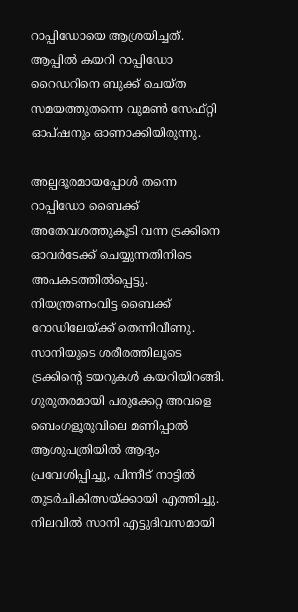റാപ്പിഡോയെ ആശ്രയിച്ചത്. ആപ്പിൽ കയറി റാപ്പിഡോ റൈഡറിനെ ബുക്ക് ചെയ്ത സമയത്തുതന്നെ വുമൺ സേഫ്റ്റി ഓപ്ഷനും ഓണാക്കിയിരുന്നു.

അല്പദൂരമായപ്പോൾ തന്നെ റാപ്പിഡോ ബൈക്ക് അതേവശത്തുകൂടി വന്ന ട്രക്കിനെ ഓവർടേക്ക് ചെയ്യുന്നതിനിടെ അപകടത്തിൽപ്പെട്ടു. നിയന്ത്രണംവിട്ട ബൈക്ക് റോഡിലേയ്ക്ക് തെന്നിവീണു. സാനിയുടെ ശരീരത്തിലൂടെ ട്രക്കിന്റെ ടയറുകൾ കയറിയിറങ്ങി. ഗുരുതരമായി പരുക്കേറ്റ അവളെ ബെംഗളൂരുവിലെ മണിപ്പാൽ ആശുപത്രിയിൽ ആദ്യം പ്രവേശിപ്പിച്ചു, പിന്നീട് നാട്ടിൽ തുടർചികിത്സയ്ക്കായി എത്തിച്ചു. നിലവിൽ സാനി എട്ടുദിവസമായി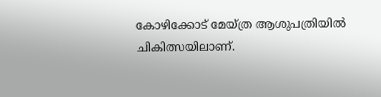കോഴിക്കോട് മേയ്ത്ര ആശുപത്രിയിൽ ചികിത്സയിലാണ്.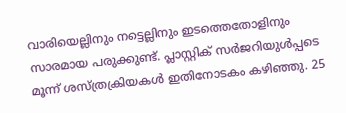വാരിയെല്ലിനും നട്ടെല്ലിനും ഇടത്തെതോളിനും സാരമായ പരുക്കുണ്ട്. പ്ലാസ്റ്റിക് സർജറിയുൾപ്പടെ മൂന്ന് ശസ്ത്രക്രിയകൾ ഇതിനോടകം കഴിഞ്ഞു. 25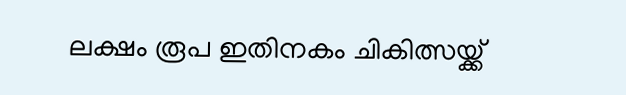ലക്ഷം രൂപ ഇതിനകം ചികിത്സയ്ക്ക്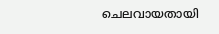ചെലവായതായി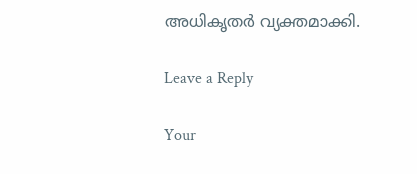അധികൃതർ വ്യക്തമാക്കി.

Leave a Reply

Your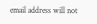email address will not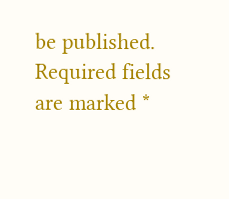be published. Required fields are marked *